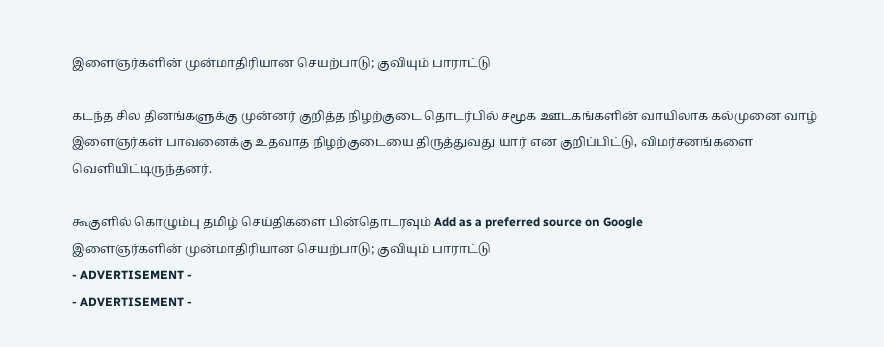இளைஞர்களின் முன்மாதிரியான செயற்பாடு; குவியும் பாராட்டு

கடந்த சில தினங்களுக்கு முன்னர் குறித்த நிழற்குடை தொடர்பில் சமூக ஊடகங்களின் வாயிலாக கல்முனை வாழ் இளைஞர்கள் பாவனைக்கு உதவாத நிழற்குடையை திருத்துவது யார் என குறிப்பிட்டு, விமர்சனங்களை வெளியிட்டிருந்தனர்.

கூகுளில் கொழும்பு தமிழ் செய்திகளை பின்தொடரவும் Add as a preferred source on Google
இளைஞர்களின் முன்மாதிரியான செயற்பாடு; குவியும் பாராட்டு
- ADVERTISEMENT -
- ADVERTISEMENT -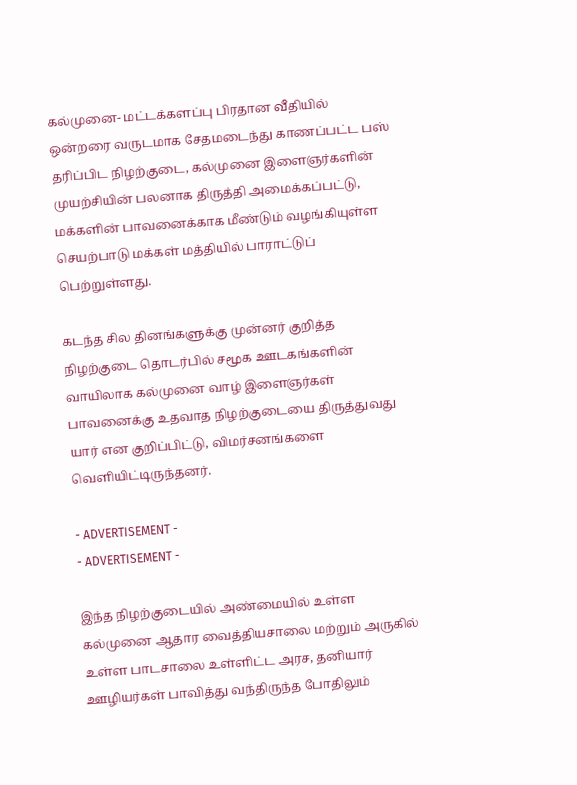கல்முனை- மட்டக்களப்பு பிரதான வீதியில் ஒன்றரை வருடமாக சேதமடைந்து காணப்பட்ட பஸ் தரிப்பிட நிழற்குடை, கல்முனை இளைஞர்களின் முயற்சியின் பலனாக திருத்தி அமைக்கப்பட்டு, மக்களின் பாவனைக்காக மீண்டும் வழங்கியுள்ள செயற்பாடு மக்கள் மத்தியில் பாராட்டுப் பெற்றுள்ளது.

கடந்த சில தினங்களுக்கு முன்னர் குறித்த நிழற்குடை தொடர்பில் சமூக ஊடகங்களின் வாயிலாக கல்முனை வாழ் இளைஞர்கள் பாவனைக்கு உதவாத நிழற்குடையை திருத்துவது யார் என குறிப்பிட்டு, விமர்சனங்களை வெளியிட்டிருந்தனர்.

- ADVERTISEMENT -
- ADVERTISEMENT -

இந்த நிழற்குடையில் அண்மையில் உள்ள கல்முனை ஆதார வைத்தியசாலை மற்றும் அருகில் உள்ள பாடசாலை உள்ளிட்ட அரச, தனியார் ஊழியர்கள் பாவித்து வந்திருந்த போதிலும்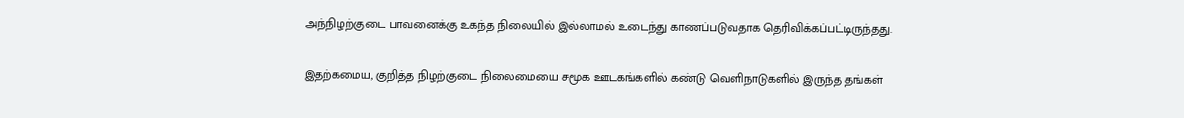அந்நிழற்குடை பாவனைக்கு உகந்த நிலையில் இல்லாமல் உடைந்து காணப்படுவதாக தெரிவிக்கப்பட்டிருந்தது.

இதற்கமைய, குறித்த நிழற்குடை நிலைமையை சமூக ஊடகங்களில் கண்டு வெளிநாடுகளில் இருந்த தங்கள்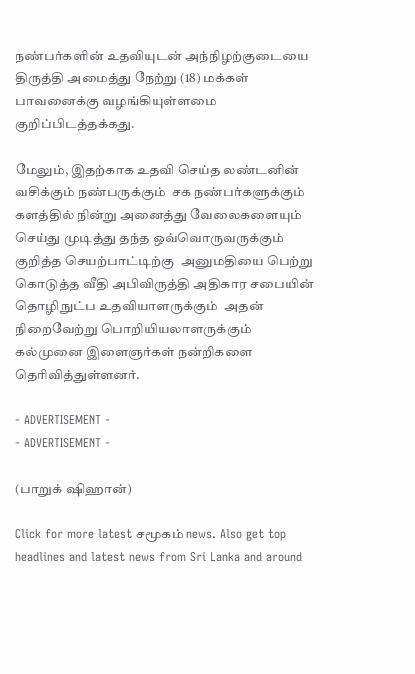நண்பர்களின் உதவியுடன் அந்நிழற்குடையை திருத்தி அமைத்து நேற்று (18) மக்கள் பாவனைக்கு வழங்கியுள்ளமை குறிப்பிடத்தக்கது.

மேலும், இதற்காக உதவி செய்த லண்டனின் வசிக்கும் நண்பருக்கும்  சக நண்பர்களுக்கும் களத்தில் நின்று அனைத்து வேலைகளையும் செய்து முடித்து தந்த ஒவ்வொருவருக்கும்  குறித்த செயற்பாட்டிற்கு  அனுமதியை பெற்று கொடுத்த வீதி அபிவிருத்தி அதிகார சபையின் தொழிநுட்ப உதவியாளருக்கும்  அதன் நிறைவேற்று பொறியியலாளருக்கும் கல்முனை இளைஞர்கள் நன்றிகளை தெரிவித்துள்ளனர்.

- ADVERTISEMENT -
- ADVERTISEMENT -

(பாறுக் ஷிஹான்)

Click for more latest சமூகம் news. Also get top headlines and latest news from Sri Lanka and around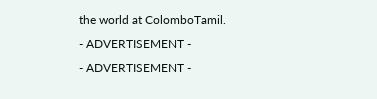the world at ColomboTamil.
- ADVERTISEMENT -
- ADVERTISEMENT -